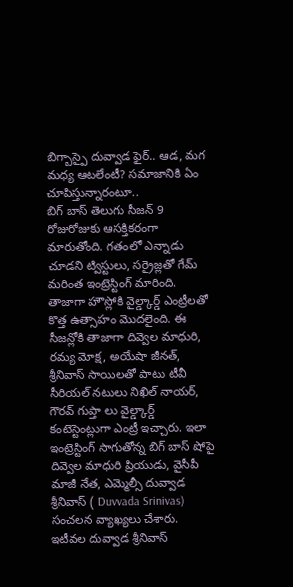బిగ్బాస్పై దువ్వాడ ఫైర్.. ఆడ, మగ మధ్య ఆటలేంటీ? సమాజానికి ఏం చూపిస్తున్నారంటూ..
బిగ్ బాస్ తెలుగు సీజన్ 9 రోజురోజుకు ఆసక్తికరంగా మారుతోంది. గతంలో ఎన్నాడు చూడని ట్విస్టులు, సర్రైజ్లతో గేమ్ మరింత ఇంట్రెస్టింగ్ మారింది. తాజాగా హౌస్లోకి వైల్డ్కార్డ్ ఎంట్రీలతో కొత్త ఉత్సాహం మొదలైంది. ఈ సీజన్లోకి తాజాగా దివ్వెల మాధురి, రమ్య మోక్ష, అయేషా జీనత్, శ్రీనివాస్ సాయిలతో పాటు టీవీ సీరియల్ నటులు నిఖిల్ నాయర్, గౌరవ్ గుప్తా లు వైల్డ్కార్డ్ కంటెస్టెంట్లుగా ఎంట్రీ ఇచ్చారు. ఇలా ఇంట్రెస్టింగ్ సాగుతోన్న బిగ్ బాస్ షోపై దివ్వెల మాధురి ప్రియుడు, వైసీపీ మాజీ నేత, ఎమ్మెల్సీ దువ్వాడ శ్రీనివాస్ ( Duvvada Srinivas) సంచలన వ్యాఖ్యలు చేశారు.
ఇటీవల దువ్వాడ శ్రీనివాస్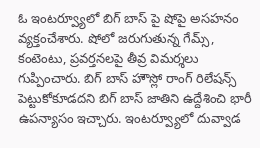ఓ ఇంటర్వ్యూలో బిగ్ బాస్ పై షోపై అసహనం వ్యక్తంచేశారు. షోలో జరుగుతున్న గేమ్స్, కంటెంటు, ప్రవర్తనలపై తీవ్ర విమర్శలు గుప్పించారు. బిగ్ బాస్ హౌస్లో రాంగ్ రిలేషన్స్ పెట్టుకోకూడదని బిగ్ బాస్ జాతిని ఉద్దేశించి భారీ ఉపన్యాసం ఇచ్చారు. ఇంటర్వ్యూలో దువ్వాడ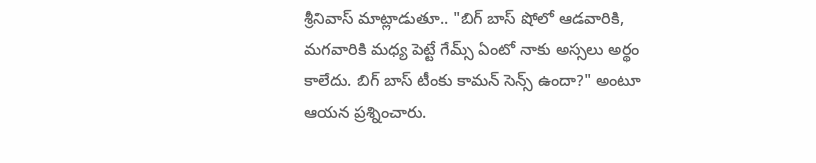శ్రీనివాస్ మాట్లాడుతూ.. "బిగ్ బాస్ షోలో ఆడవారికి, మగవారికి మధ్య పెట్టే గేమ్స్ ఏంటో నాకు అస్సలు అర్థం కాలేదు. బిగ్ బాస్ టీంకు కామన్ సెన్స్ ఉందా?" అంటూ ఆయన ప్రశ్నించారు.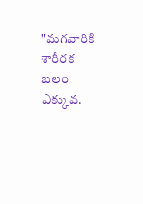"మగవారికి శారీరక బలం ఎక్కువ.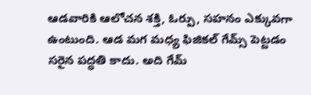ఆడవారికి ఆలోచన శక్తి, ఓర్పు, సహనం ఎక్కువగా ఉంటుంది. ఆడ మగ మధ్య ఫిజికల్ గేమ్స్ పెట్టడం సరైన పద్ధతి కాదు. అది గేమ్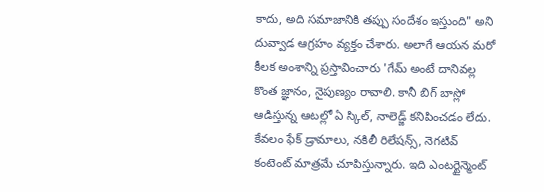కాదు, అది సమాజానికి తప్పు సందేశం ఇస్తుంది" అని దువ్వాడ ఆగ్రహం వ్యక్తం చేశారు. అలాగే ఆయన మరో కీలక అంశాన్ని ప్రస్తావించారు 'గేమ్ అంటే దానివల్ల కొంత జ్ఞానం, నైపుణ్యం రావాలి. కానీ బిగ్ బాస్లో ఆడిస్తున్న ఆటల్లో ఏ స్కిల్, నాలెడ్జ్ కనిపించడం లేదు. కేవలం ఫేక్ డ్రామాలు, నకిలీ రిలేషన్స్, నెగటివ్ కంటెంట్ మాత్రమే చూపిస్తున్నారు. ఇది ఎంటర్టైన్మెంట్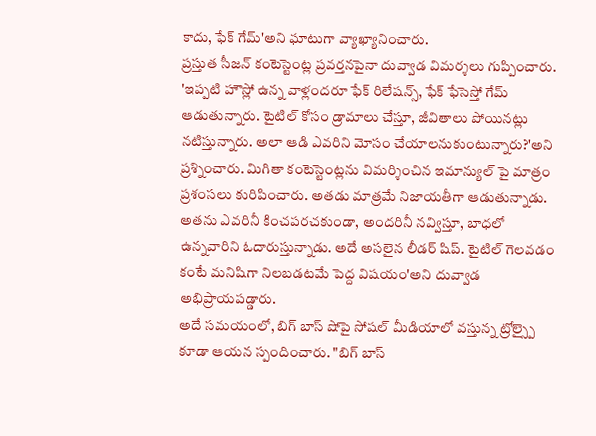కాదు, ఫేక్ గేమ్'అని ఘాటుగా వ్యాఖ్యానించారు.
ప్రస్తుత సీజన్ కంటెస్టెంట్ల ప్రవర్తనపైనా దువ్వాడ విమర్శలు గుప్పించారు. 'ఇప్పటి హౌస్లో ఉన్న వాళ్లందరూ ఫేక్ రిలేషన్స్, ఫేక్ ఫేసెస్తో గేమ్ ఆడుతున్నారు. టైటిల్ కోసం డ్రామాలు చేస్తూ, జీవితాలు పోయినట్లు నటిస్తున్నారు. అలా ఆడి ఎవరిని మోసం చేయాలనుకుంటున్నారు?'అని ప్రశ్నించారు. మిగితా కంటెస్టెంట్లను విమర్శించిన ఇమాన్యుల్ పై మాత్రం ప్రశంసలు కురిపించారు. అతడు మాత్రమే నిజాయతీగా ఆడుతున్నాడు. అతను ఎవరినీ కించపరచకుండా, అందరినీ నవ్విస్తూ, బాధలో ఉన్నవారిని ఓదారుస్తున్నాడు. అదే అసలైన లీడర్ షిప్. టైటిల్ గెలవడం కంటే మనిషిగా నిలబడటమే పెద్ద విషయం'అని దువ్వాడ అభిప్రాయపడ్డారు.
అదే సమయంలో, బిగ్ బాస్ షోపై సోషల్ మీడియాలో వస్తున్న ట్రోల్స్పై కూడా ఆయన స్పందించారు. "బిగ్ బాస్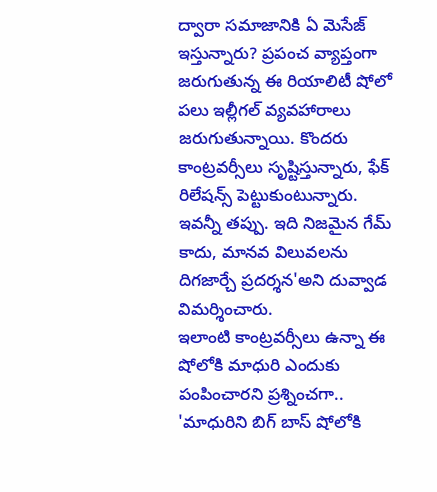ద్వారా సమాజానికి ఏ మెసేజ్ ఇస్తున్నారు? ప్రపంచ వ్యాప్తంగా జరుగుతున్న ఈ రియాలిటీ షోలో పలు ఇల్లీగల్ వ్యవహారాలు జరుగుతున్నాయి. కొందరు కాంట్రవర్సీలు సృష్టిస్తున్నారు, ఫేక్ రిలేషన్స్ పెట్టుకుంటున్నారు. ఇవన్నీ తప్పు. ఇది నిజమైన గేమ్ కాదు, మానవ విలువలను దిగజార్చే ప్రదర్శన'అని దువ్వాడ విమర్శించారు.
ఇలాంటి కాంట్రవర్సీలు ఉన్నా ఈ షోలోకి మాధురి ఎందుకు పంపించారని ప్రశ్నించగా.. 'మాధురిని బిగ్ బాస్ షోలోకి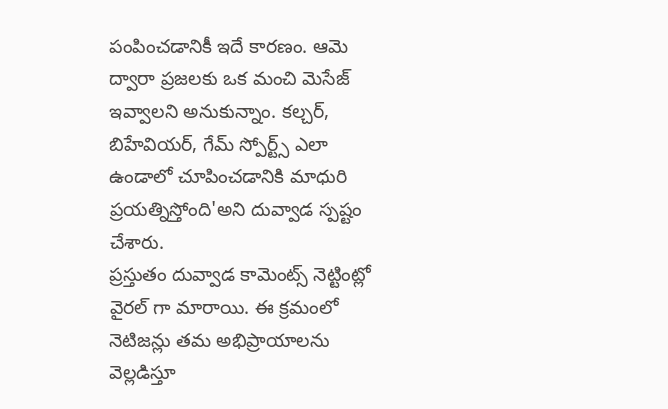పంపించడానికీ ఇదే కారణం. ఆమె ద్వారా ప్రజలకు ఒక మంచి మెసేజ్ ఇవ్వాలని అనుకున్నాం. కల్చర్, బిహేవియర్, గేమ్ స్పోర్ట్స్ ఎలా ఉండాలో చూపించడానికి మాధురి ప్రయత్నిస్తోంది'అని దువ్వాడ స్పష్టం చేశారు.
ప్రస్తుతం దువ్వాడ కామెంట్స్ నెట్టింట్లో వైరల్ గా మారాయి. ఈ క్రమంలో నెటిజన్లు తమ అభిప్రాయాలను వెల్లడిస్తూ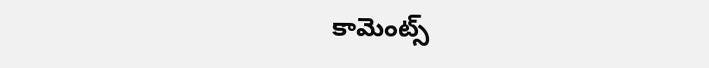కామెంట్స్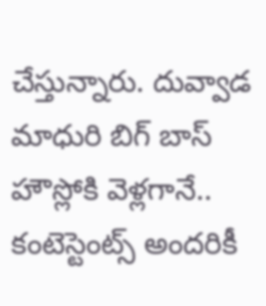చేస్తున్నారు. దువ్వాడ మాధురి బిగ్ బాస్ హౌస్లోకి వెళ్లగానే.. కంటెస్టెంట్స్ అందరికీ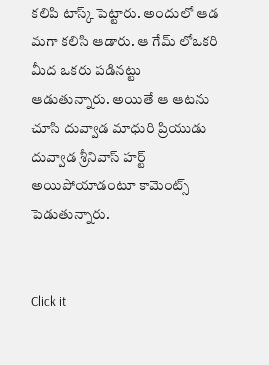కలిపి టాస్క్ పెట్టారు. అందులో ఆడ మగా కలిసి ఆడారు. ఆ గేమ్ లోఒకరి మీద ఒకరు పడినట్టు ఆడుతున్నారు. అయితే ఆ ఆటను చూసి దువ్వాడ మాధురి ప్రియుడు దువ్వాడ శ్రీనివాస్ హర్ట్ అయిపోయాడంటూ కామెంట్స్ పెడుతున్నారు.


Click it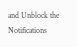and Unblock the Notifications